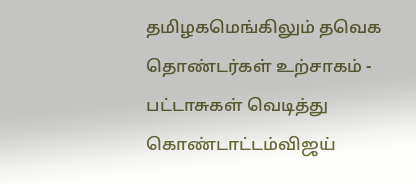தமிழகமெங்கிலும் தவெக தொண்டர்கள் உற்சாகம் - பட்டாசுகள் வெடித்து கொண்டாட்டம்விஜய்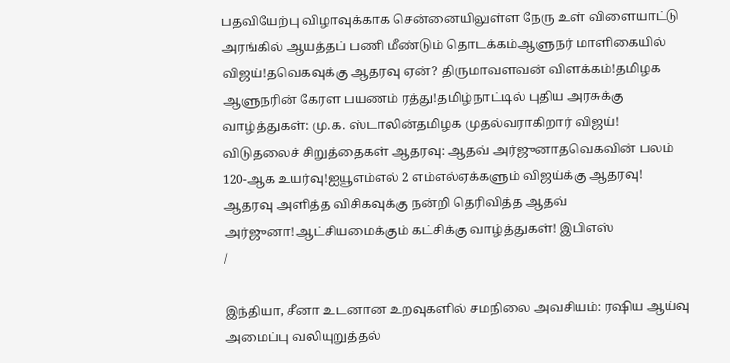பதவியேற்பு விழாவுக்காக சென்னையிலுள்ள நேரு உள் விளையாட்டு அரங்கில் ஆயத்தப் பணி மீண்டும் தொடக்கம்ஆளுநர் மாளிகையில் விஜய்!தவெகவுக்கு ஆதரவு ஏன்? திருமாவளவன் விளக்கம்!தமிழக ஆளுநரின் கேரள பயணம் ரத்து!தமிழ்நாட்டில் புதிய அரசுக்கு வாழ்த்துகள்: மு.க. ஸ்டாலின்தமிழக முதல்வராகிறார் விஜய்! விடுதலைச் சிறுத்தைகள் ஆதரவு: ஆதவ் அர்ஜுனாதவெகவின் பலம் 120-ஆக உயர்வு!ஐயூஎம்எல் 2 எம்எல்ஏக்களும் விஜய்க்கு ஆதரவு! ஆதரவு அளித்த விசிகவுக்கு நன்றி தெரிவித்த ஆதவ் அர்ஜுனா!ஆட்சியமைக்கும் கட்சிக்கு வாழ்த்துகள்! இபிஎஸ்
/

இந்தியா, சீனா உடனான உறவுகளில் சமநிலை அவசியம்: ரஷிய ஆய்வு அமைப்பு வலியுறுத்தல்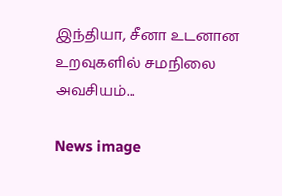இந்தியா, சீனா உடனான உறவுகளில் சமநிலை அவசியம்...

News image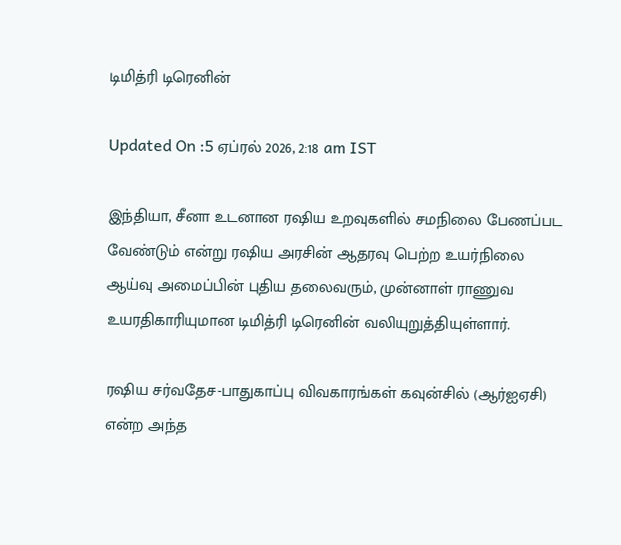டிமித்ரி டிரெனின்

Updated On :5 ஏப்ரல் 2026, 2:18 am IST

இந்தியா, சீனா உடனான ரஷிய உறவுகளில் சமநிலை பேணப்பட வேண்டும் என்று ரஷிய அரசின் ஆதரவு பெற்ற உயர்நிலை ஆய்வு அமைப்பின் புதிய தலைவரும், முன்னாள் ராணுவ உயரதிகாரியுமான டிமித்ரி டிரெனின் வலியுறுத்தியுள்ளார்.

ரஷிய சர்வதேச-பாதுகாப்பு விவகாரங்கள் கவுன்சில் (ஆர்ஐஏசி) என்ற அந்த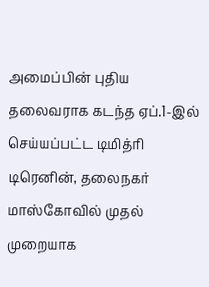அமைப்பின் புதிய தலைவராக கடந்த ஏப்.1-இல் செய்யப்பட்ட டிமித்ரி டிரெனின், தலைநகர் மாஸ்கோவில் முதல் முறையாக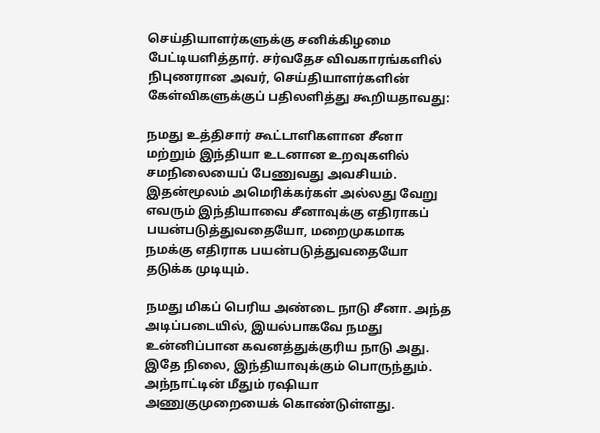செய்தியாளர்களுக்கு சனிக்கிழமை பேட்டியளித்தார். சர்வதேச விவகாரங்களில் நிபுணரான அவர், செய்தியாளர்களின் கேள்விகளுக்குப் பதிலளித்து கூறியதாவது:

நமது உத்திசார் கூட்டாளிகளான சீனா மற்றும் இந்தியா உடனான உறவுகளில் சமநிலையைப் பேணுவது அவசியம். இதன்மூலம் அமெரிக்கர்கள் அல்லது வேறு எவரும் இந்தியாவை சீனாவுக்கு எதிராகப் பயன்படுத்துவதையோ, மறைமுகமாக நமக்கு எதிராக பயன்படுத்துவதையோ தடுக்க முடியும்.

நமது மிகப் பெரிய அண்டை நாடு சீனா. அந்த அடிப்படையில், இயல்பாகவே நமது உன்னிப்பான கவனத்துக்குரிய நாடு அது. இதே நிலை, இந்தியாவுக்கும் பொருந்தும். அந்நாட்டின் மீதும் ரஷியா அணுகுமுறையைக் கொண்டுள்ளது.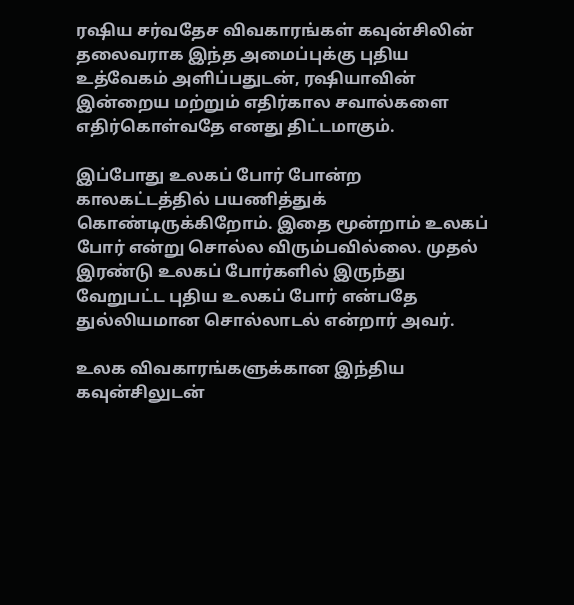ரஷிய சர்வதேச விவகாரங்கள் கவுன்சிலின் தலைவராக இந்த அமைப்புக்கு புதிய உத்வேகம் அளிப்பதுடன், ரஷியாவின் இன்றைய மற்றும் எதிர்கால சவால்களை எதிர்கொள்வதே எனது திட்டமாகும்.

இப்போது உலகப் போர் போன்ற காலகட்டத்தில் பயணித்துக் கொண்டிருக்கிறோம். இதை மூன்றாம் உலகப் போர் என்று சொல்ல விரும்பவில்லை. முதல் இரண்டு உலகப் போர்களில் இருந்து வேறுபட்ட புதிய உலகப் போர் என்பதே துல்லியமான சொல்லாடல் என்றார் அவர்.

உலக விவகாரங்களுக்கான இந்திய கவுன்சிலுடன்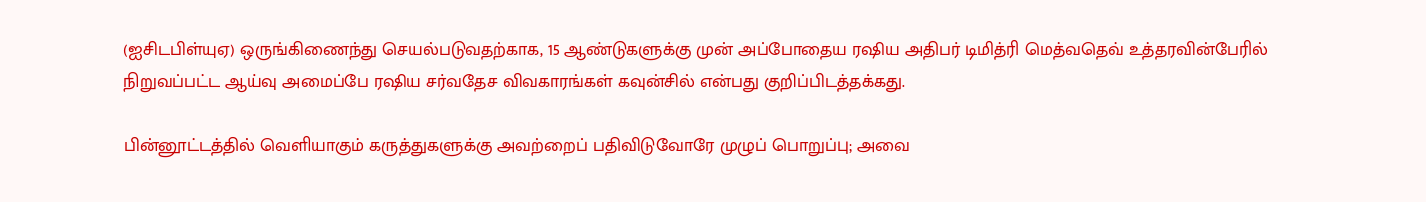(ஐசிடபிள்யுஏ) ஒருங்கிணைந்து செயல்படுவதற்காக, 15 ஆண்டுகளுக்கு முன் அப்போதைய ரஷிய அதிபர் டிமித்ரி மெத்வதெவ் உத்தரவின்பேரில் நிறுவப்பட்ட ஆய்வு அமைப்பே ரஷிய சர்வதேச விவகாரங்கள் கவுன்சில் என்பது குறிப்பிடத்தக்கது.

பின்னூட்டத்தில் வெளியாகும் கருத்துகளுக்கு அவற்றைப் பதிவிடுவோரே முழுப் பொறுப்பு; அவை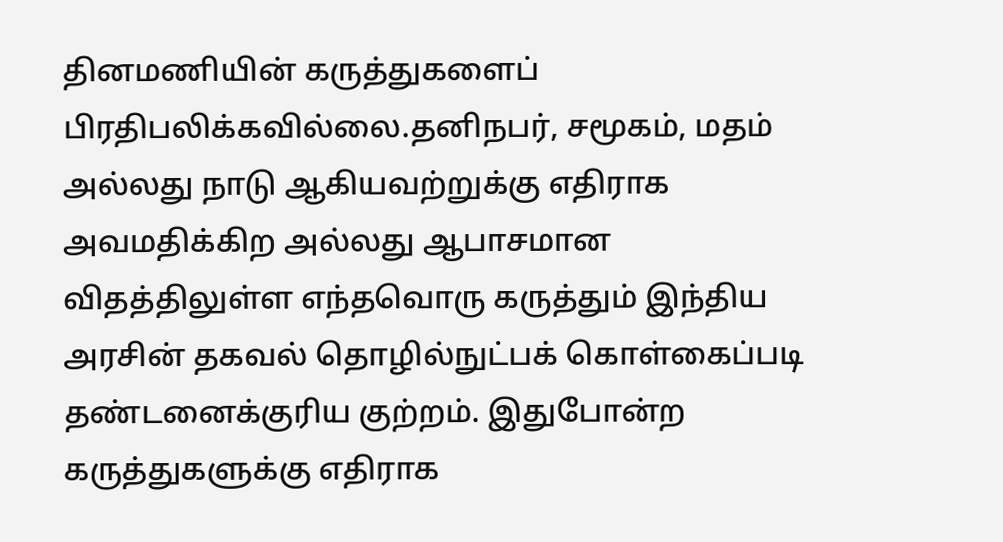தினமணியின் கருத்துகளைப் பிரதிபலிக்கவில்லை.தனிநபர், சமூகம், மதம் அல்லது நாடு ஆகியவற்றுக்கு எதிராக அவமதிக்கிற அல்லது ஆபாசமான விதத்திலுள்ள எந்தவொரு கருத்தும் இந்திய அரசின் தகவல் தொழில்நுட்பக் கொள்கைப்படி தண்டனைக்குரிய குற்றம். இதுபோன்ற கருத்துகளுக்கு எதிராக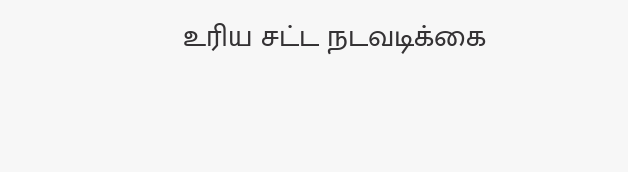உரிய சட்ட நடவடிக்கை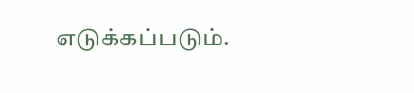எடுக்கப்படும்.